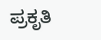ಪ್ರಕೃತಿ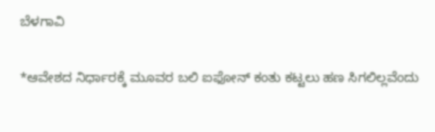ಬೆಳಗಾವಿ

*ಆವೇಶದ ನಿರ್ಧಾರಕ್ಕೆ ಮೂವರ ಬಲಿ ಐಫೋನ್ ಕಂತು ಕಟ್ಟಲು ಹಣ ಸಿಗಲಿಲ್ಲವೆಂದು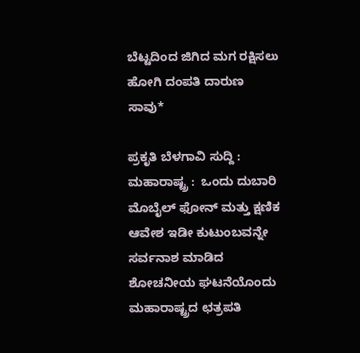ಬೆಟ್ಟದಿಂದ ಜಿಗಿದ ಮಗ ರಕ್ಷಿಸಲು ಹೋಗಿ ದಂಪತಿ ದಾರುಣ ಸಾವು*

ಪ್ರಕೃತಿ ಬೆಳಗಾವಿ ಸುದ್ದಿ : ಮಹಾರಾಷ್ಟ್ರ :  ಒಂದು ದುಬಾರಿ ಮೊಬೈಲ್ ಫೋನ್ ಮತ್ತು ಕ್ಷಣಿಕ ಆವೇಶ ಇಡೀ ಕುಟುಂಬವನ್ನೇ ಸರ್ವನಾಶ ಮಾಡಿದ ಶೋಚನೀಯ ಘಟನೆಯೊಂದು ಮಹಾರಾಷ್ಟ್ರದ ಛತ್ರಪತಿ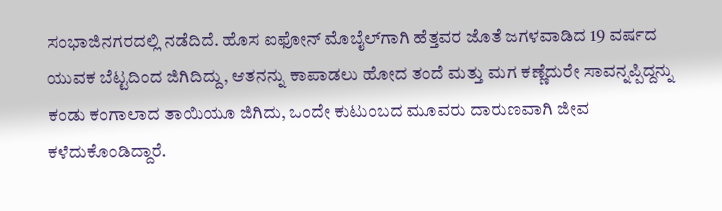ಸಂಭಾಜಿನಗರದಲ್ಲಿ ನಡೆದಿದೆ. ಹೊಸ ಐಫೋನ್ ಮೊಬೈಲ್‌ಗಾಗಿ ಹೆತ್ತವರ ಜೊತೆ ಜಗಳವಾಡಿದ 19 ವರ್ಷದ ಯುವಕ ಬೆಟ್ಟದಿಂದ ಜಿಗಿದಿದ್ದು, ಆತನನ್ನು ಕಾಪಾಡಲು ಹೋದ ತಂದೆ ಮತ್ತು ಮಗ ಕಣ್ಣೆದುರೇ ಸಾವನ್ನಪ್ಪಿದ್ದನ್ನು ಕಂಡು ಕಂಗಾಲಾದ ತಾಯಿಯೂ ಜಿಗಿದು, ಒಂದೇ ಕುಟುಂಬದ ಮೂವರು ದಾರುಣವಾಗಿ ಜೀವ ಕಳೆದುಕೊಂಡಿದ್ದಾರೆ.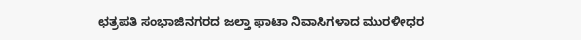ಛತ್ರಪತಿ ಸಂಭಾಜಿನಗರದ ಜಲ್ತಾ ಫಾಟಾ ನಿವಾಸಿಗಳಾದ ಮುರಳೀಧರ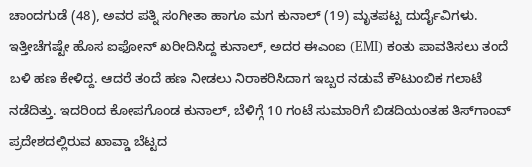ಚಾಂದಗುಡೆ (48), ಅವರ ಪತ್ನಿ ಸಂಗೀತಾ ಹಾಗೂ ಮಗ ಕುನಾಲ್ (19) ಮೃತಪಟ್ಟ ದುರ್ದೈವಿಗಳು. ಇತ್ತೀಚೆಗಷ್ಟೇ ಹೊಸ ಐಫೋನ್ ಖರೀದಿಸಿದ್ದ ಕುನಾಲ್, ಅದರ ಈಎಂಐ (EMI) ಕಂತು ಪಾವತಿಸಲು ತಂದೆ ಬಳಿ ಹಣ ಕೇಳಿದ್ದ. ಆದರೆ ತಂದೆ ಹಣ ನೀಡಲು ನಿರಾಕರಿಸಿದಾಗ ಇಬ್ಬರ ನಡುವೆ ಕೌಟುಂಬಿಕ ಗಲಾಟೆ ನಡೆದಿತ್ತು. ಇದರಿಂದ ಕೋಪಗೊಂಡ ಕುನಾಲ್, ಬೆಳಿಗ್ಗೆ 10 ಗಂಟೆ ಸುಮಾರಿಗೆ ಬಿಡದಿಯಂತಹ ತಿಸ್‌ಗಾಂವ್ ಪ್ರದೇಶದಲ್ಲಿರುವ ಖಾವ್ಡಾ ಬೆಟ್ಟದ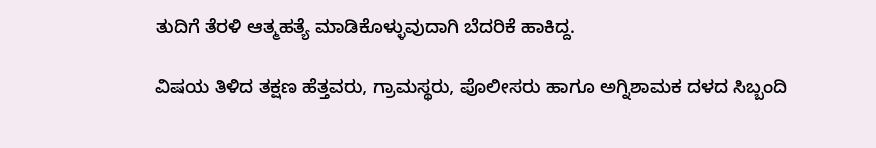ತುದಿಗೆ ತೆರಳಿ ಆತ್ಮಹತ್ಯೆ ಮಾಡಿಕೊಳ್ಳುವುದಾಗಿ ಬೆದರಿಕೆ ಹಾಕಿದ್ದ.

ವಿಷಯ ತಿಳಿದ ತಕ್ಷಣ ಹೆತ್ತವರು, ಗ್ರಾಮಸ್ಥರು, ಪೊಲೀಸರು ಹಾಗೂ ಅಗ್ನಿಶಾಮಕ ದಳದ ಸಿಬ್ಬಂದಿ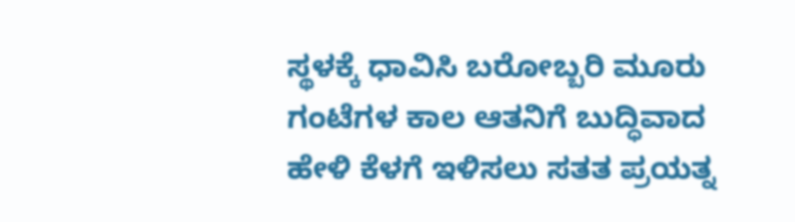ಸ್ಥಳಕ್ಕೆ ಧಾವಿಸಿ ಬರೋಬ್ಬರಿ ಮೂರು ಗಂಟೆಗಳ ಕಾಲ ಆತನಿಗೆ ಬುದ್ಧಿವಾದ ಹೇಳಿ ಕೆಳಗೆ ಇಳಿಸಲು ಸತತ ಪ್ರಯತ್ನ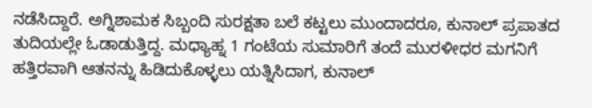ನಡೆಸಿದ್ದಾರೆ. ಅಗ್ನಿಶಾಮಕ ಸಿಬ್ಬಂದಿ ಸುರಕ್ಷತಾ ಬಲೆ ಕಟ್ಟಲು ಮುಂದಾದರೂ, ಕುನಾಲ್ ಪ್ರಪಾತದ ತುದಿಯಲ್ಲೇ ಓಡಾಡುತ್ತಿದ್ದ. ಮಧ್ಯಾಹ್ನ 1 ಗಂಟೆಯ ಸುಮಾರಿಗೆ ತಂದೆ ಮುರಳೀಧರ ಮಗನಿಗೆ ಹತ್ತಿರವಾಗಿ ಆತನನ್ನು ಹಿಡಿದುಕೊಳ್ಳಲು ಯತ್ನಿಸಿದಾಗ, ಕುನಾಲ್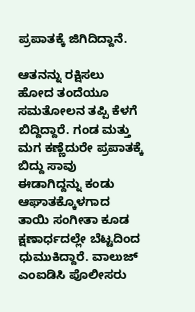ಪ್ರಪಾತಕ್ಕೆ ಜಿಗಿದಿದ್ದಾನೆ.

ಆತನನ್ನು ರಕ್ಷಿಸಲು ಹೋದ ತಂದೆಯೂ ಸಮತೋಲನ ತಪ್ಪಿ ಕೆಳಗೆ ಬಿದ್ದಿದ್ದಾರೆ. ಗಂಡ ಮತ್ತು ಮಗ ಕಣ್ಣೆದುರೇ ಪ್ರಪಾತಕ್ಕೆ ಬಿದ್ದು ಸಾವು ಈಡಾಗಿದ್ದನ್ನು ಕಂಡು ಆಘಾತಕ್ಕೊಳಗಾದ ತಾಯಿ ಸಂಗೀತಾ ಕೂಡ ಕ್ಷಣಾರ್ಧದಲ್ಲೇ ಬೆಟ್ಟದಿಂದ ಧುಮುಕಿದ್ದಾರೆ. ವಾಲುಜ್ ಎಂಐಡಿಸಿ ಪೊಲೀಸರು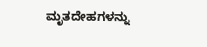ಮೃತದೇಹಗಳನ್ನು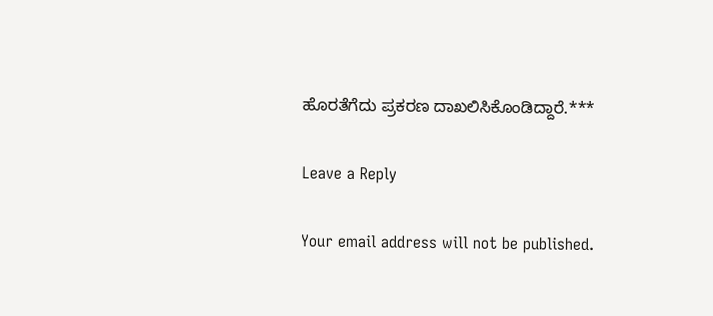ಹೊರತೆಗೆದು ಪ್ರಕರಣ ದಾಖಲಿಸಿಕೊಂಡಿದ್ದಾರೆ.***

Leave a Reply

Your email address will not be published.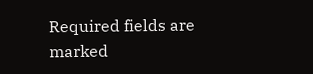Required fields are marked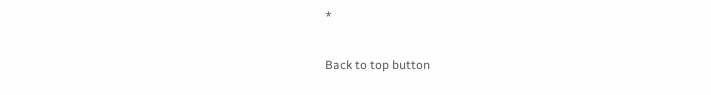*

Back to top button